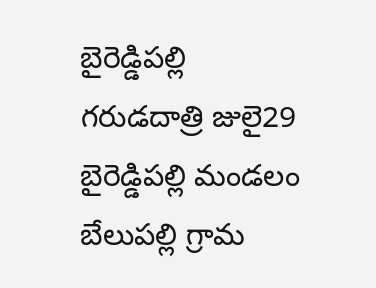బైరెడ్డిపల్లి గరుడదాత్రి జులై29
బైరెడ్డిపల్లి మండలం బేలుపల్లి గ్రామ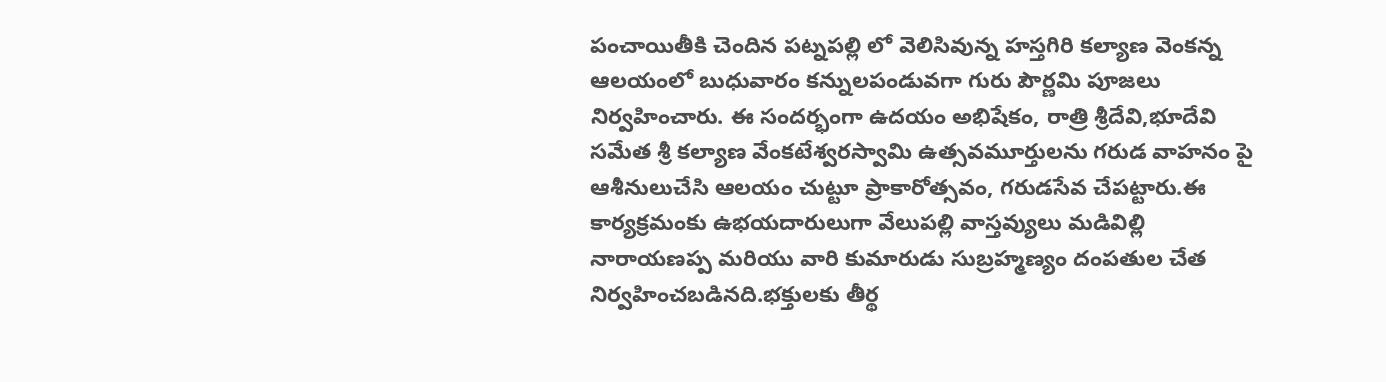పంచాయితీకి చెందిన పట్నపల్లి లో వెలిసివున్న హస్తగిరి కల్యాణ వెంకన్న ఆలయంలో బుధువారం కన్నులపండువగా గురు పౌర్ణమి పూజలు నిర్వహించారు. ఈ సందర్భంగా ఉదయం అభిషేకం, రాత్రి శ్రీదేవి,భూదేవి సమేత శ్రీ కల్యాణ వేంకటేశ్వరస్వామి ఉత్సవమూర్తులను గరుడ వాహనం పై ఆశీనులుచేసి ఆలయం చుట్టూ ప్రాకారోత్సవం, గరుడసేవ చేపట్టారు.ఈ కార్యక్రమంకు ఉభయదారులుగా వేలుపల్లి వాస్తవ్యులు మడివిల్లి నారాయణప్ప మరియు వారి కుమారుడు సుబ్రహ్మణ్యం దంపతుల చేత నిర్వహించబడినది.భక్తులకు తీర్థ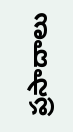ప్రసాదాలు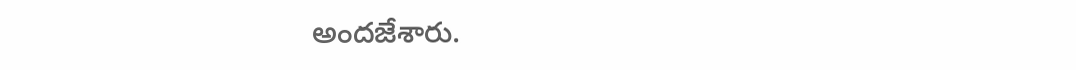అందజేశారు.